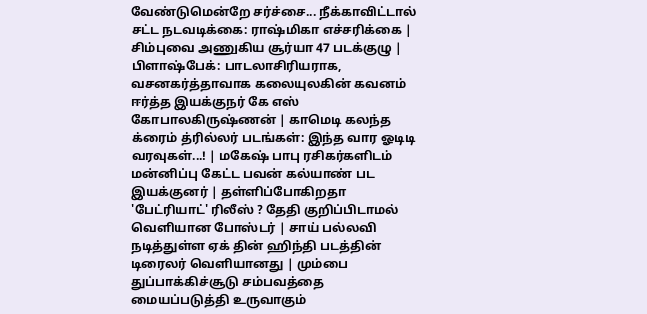வேண்டுமென்றே சர்ச்சை... நீக்காவிட்டால் சட்ட நடவடிக்கை: ராஷ்மிகா எச்சரிக்கை | சிம்புவை அணுகிய சூர்யா 47 படக்குழு | பிளாஷ்பேக்: பாடலாசிரியராக, வசனகர்த்தாவாக கலையுலகின் கவனம் ஈர்த்த இயக்குநர் கே எஸ் கோபாலகிருஷ்ணன் | காமெடி கலந்த க்ரைம் த்ரில்லர் படங்கள்: இந்த வார ஓடிடி வரவுகள்...! | மகேஷ் பாபு ரசிகர்களிடம் மன்னிப்பு கேட்ட பவன் கல்யாண் பட இயக்குனர் | தள்ளிப்போகிறதா 'பேட்ரியாட்' ரிலீஸ் ? தேதி குறிப்பிடாமல் வெளியான போஸ்டர் | சாய் பல்லவி நடித்துள்ள ஏக் தின் ஹிந்தி படத்தின் டிரைலர் வெளியானது | மும்பை துப்பாக்கிச்சூடு சம்பவத்தை மையப்படுத்தி உருவாகும்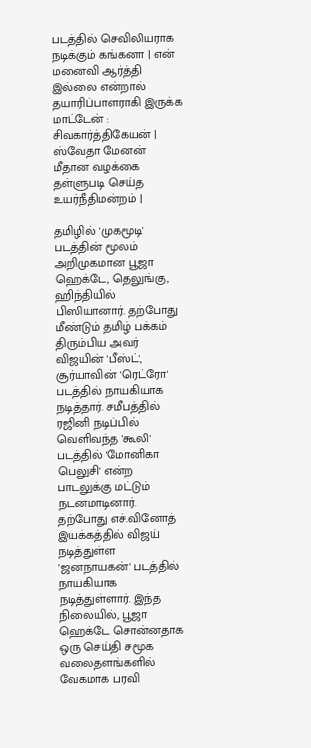படத்தில் செவிலியராக நடிக்கும் கங்கனா | என் மனைவி ஆர்த்தி இல்லை என்றால் தயாரிப்பாளராகி இருக்க மாட்டேன் : சிவகார்த்திகேயன் | ஸ்வேதா மேனன் மீதான வழக்கை தள்ளுபடி செய்த உயர்நீதிமன்றம் |

தமிழில் 'முகமூடி' படத்தின் மூலம் அறிமுகமான பூஜா ஹெக்டே, தெலுங்கு, ஹிந்தியில் பிஸியானார். தற்போது மீண்டும் தமிழ் பக்கம் திரும்பிய அவர் விஜயின் 'பீஸ்ட்', சூர்யாவின் 'ரெட்ரோ' படத்தில் நாயகியாக நடித்தார். சமீபத்தில் ரஜினி நடிப்பில் வெளிவந்த 'கூலி' படத்தில் 'மோனிகா பெலுசி' என்ற பாடலுக்கு மட்டும் நடனமாடினார்.
தற்போது எச்.வினோத் இயக்கத்தில் விஜய் நடித்துள்ள 'ஜனநாயகன்' படத்தில் நாயகியாக நடித்துள்ளார். இந்த நிலையில், பூஜா ஹெக்டே சொன்னதாக ஒரு செய்தி சமூக வலைதளங்களில் வேகமாக பரவி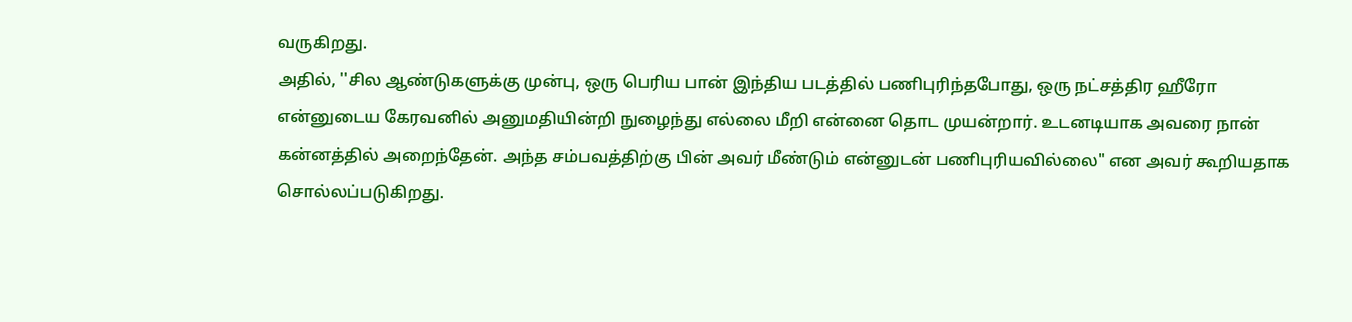வருகிறது.
அதில், ''சில ஆண்டுகளுக்கு முன்பு, ஒரு பெரிய பான் இந்திய படத்தில் பணிபுரிந்தபோது, ஒரு நட்சத்திர ஹீரோ என்னுடைய கேரவனில் அனுமதியின்றி நுழைந்து எல்லை மீறி என்னை தொட முயன்றார். உடனடியாக அவரை நான் கன்னத்தில் அறைந்தேன். அந்த சம்பவத்திற்கு பின் அவர் மீண்டும் என்னுடன் பணிபுரியவில்லை" என அவர் கூறியதாக சொல்லப்படுகிறது.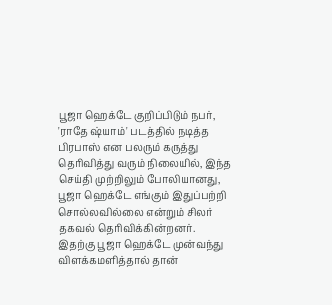பூஜா ஹெக்டே குறிப்பிடும் நபர், 'ராதே ஷ்யாம்' படத்தில் நடித்த பிரபாஸ் என பலரும் கருத்து தெரிவித்து வரும் நிலையில், இந்த செய்தி முற்றிலும் போலியானது, பூஜா ஹெக்டே எங்கும் இதுப்பற்றி சொல்லவில்லை என்றும் சிலர் தகவல் தெரிவிக்கின்றனர். இதற்கு பூஜா ஹெக்டே முன்வந்து விளக்கமளித்தால் தான்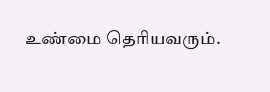உண்மை தெரியவரும்.